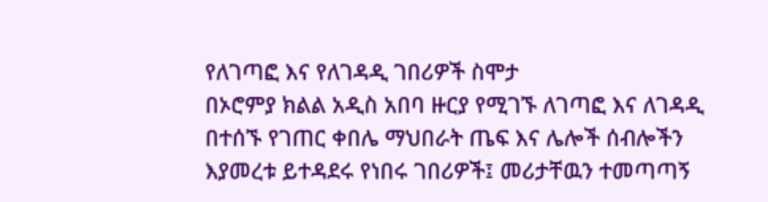የለገጣፎ እና የለገዳዲ ገበሪዎች ስሞታ
በኦሮምያ ክልል አዲስ አበባ ዙርያ የሚገኙ ለገጣፎ እና ለገዳዲ በተሰኙ የገጠር ቀበሌ ማህበራት ጤፍ እና ሌሎች ሰብሎችን እያመረቱ ይተዳደሩ የነበሩ ገበሪዎች፤ መሪታቸዉን ተመጣጣኝ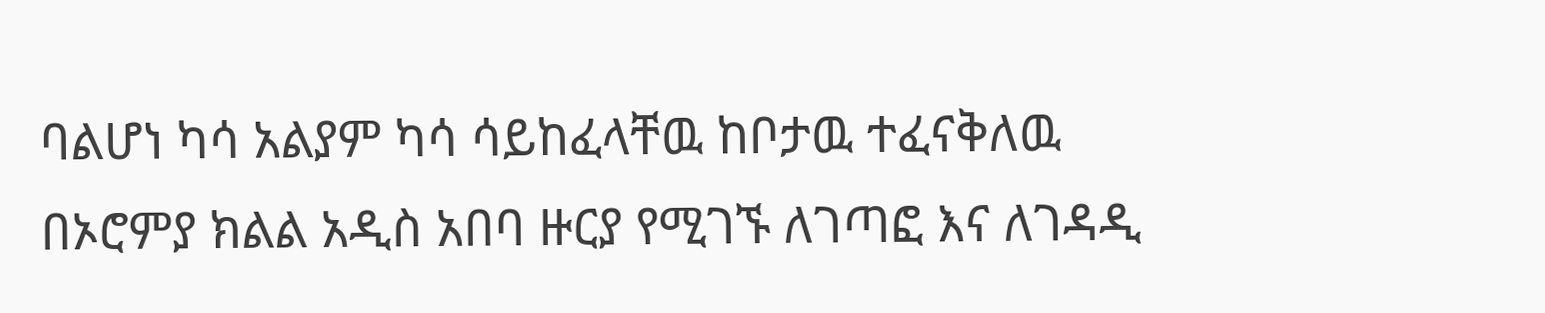ባልሆነ ካሳ አልያም ካሳ ሳይከፈላቸዉ ከቦታዉ ተፈናቅለዉ
በኦሮምያ ክልል አዲስ አበባ ዙርያ የሚገኙ ለገጣፎ እና ለገዳዲ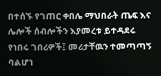በተሰኙ የገጠር ቀበሌ ማህበራት ጤፍ እና ሌሎች ሰብሎችን እያመረቱ ይተዳደሩ የነበሩ ገበሪዎች፤ መሪታቸዉን ተመጣጣኝ ባልሆነ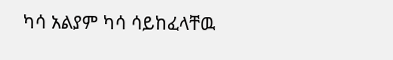ካሳ አልያም ካሳ ሳይከፈላቸዉ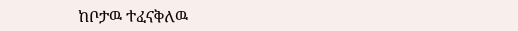ከቦታዉ ተፈናቅለዉ